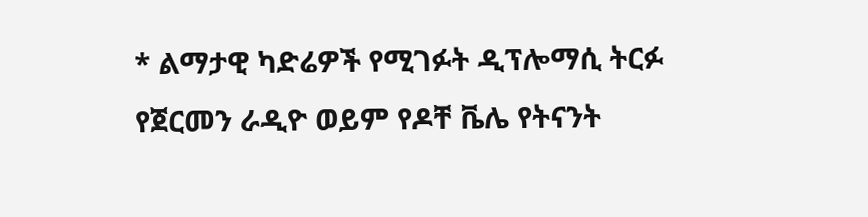* ልማታዊ ካድሬዎች የሚገፉት ዲፕሎማሲ ትርፉ
የጀርመን ራዲዮ ወይም የዶቸ ቬሌ የትናንት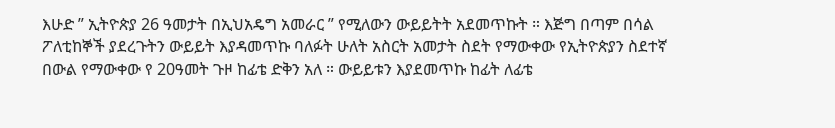እሁድ ” ኢትዮጵያ 26 ዓመታት በኢህአዴግ አመራር ” የሚለውን ውይይትት አደመጥኩት ። እጅግ በጣም በሳል ፖለቲከኞች ያደረጉትን ውይይት እያዳመጥኩ ባለፉት ሁለት አስርት አመታት ስደት የማውቀው የኢትዮጵያን ስደተኛ በውል የማውቀው የ 20ዓመት ጉዞ ከፊቴ ድቅን አለ ። ውይይቱን እያደመጥኩ ከፊት ለፊቴ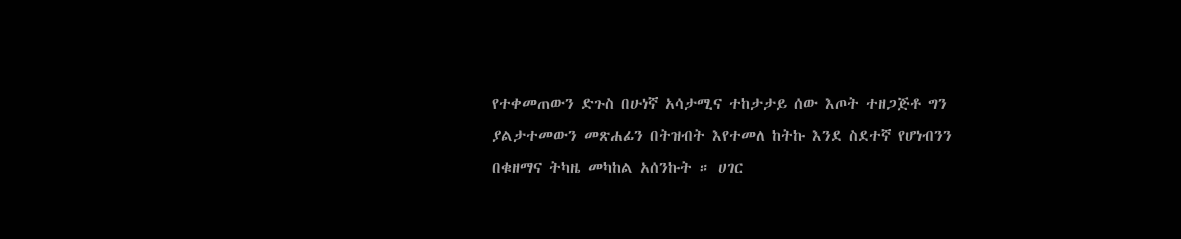የተቀመጠውን ድጉስ በሁነኛ አሳታሚና ተከታታይ ሰው እጦት ተዘጋጅቶ ግን ያልታተመውን መጽሐፊን በትዝብት እየተመለ ከትኩ እንደ ስደተኛ የሆነብንን በቁዘማና ትካዜ መካከል አሰንኩት ። ሀገር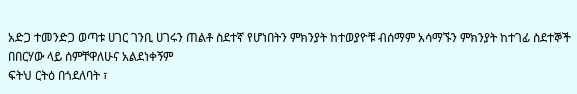አድጋ ተመንድጋ ወጣቱ ሀገር ገንቢ ሀገሩን ጠልቶ ስደተኛ የሆነበትን ምክንያት ከተወያዮቹ ብሰማም አሳማኙን ምክንያት ከተገፊ ስደተኞች በበርሃው ላይ ሰምቸዋለሁና አልደነቀኝም
ፍትህ ርትዕ በጎደለባት ፣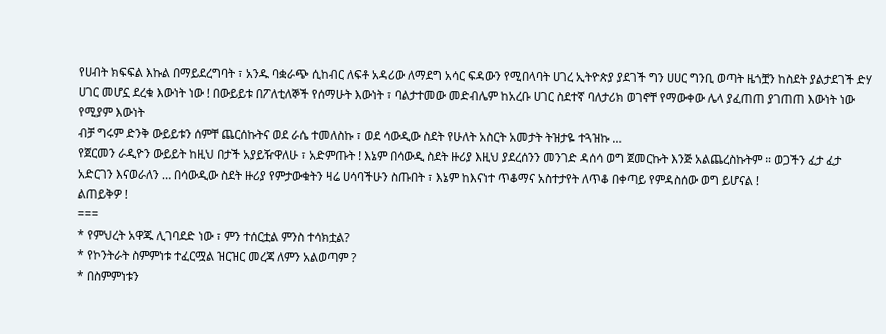የሀብት ክፍፍል እኩል በማይደረግባት ፣ አንዱ ባቋራጭ ሲከብር ለፍቶ አዳሪው ለማደግ አሳር ፍዳውን የሚበላባት ሀገረ ኢትዮጵያ ያደገች ግን ሀሀር ግንቢ ወጣት ዜጎቿን ከስደት ያልታደገች ድሃ ሀገር መሆኗ ደረቁ እውነት ነው ! በውይይቱ በፖለቲለኞች የሰማሁት እውነት ፣ ባልታተመው መድብሌም ከአረቡ ሀገር ስደተኛ ባለታሪክ ወገኖቸ የማውቀው ሌላ ያፈጠጠ ያገጠጠ እውነት ነው
የሚያም እውነት
ብቻ ግሩም ድንቅ ውይይቱን ሰምቸ ጨርሰኩትና ወደ ራሴ ተመለስኩ ፣ ወደ ሳውዲው ስደት የሁለት አስርት አመታት ትዝታዬ ተጓዝኩ …
የጀርመን ራዲዮን ውይይት ከዚህ በታች አያይዥዋለሁ ፣ አድምጡት ! እኔም በሳውዲ ስደት ዙሪያ እዚህ ያደረሰንን መንገድ ዳሰሳ ወግ ጀመርኩት እንጅ አልጨረስኩትም ። ወጋችን ፈታ ፈታ አድርገን እናወራለን … በሳውዲው ስደት ዙሪያ የምታውቁትን ዛሬ ሀሳባችሁን ስጡበት ፣ እኔም ከእናነተ ጥቆማና አስተታየት ለጥቆ በቀጣይ የምዳስሰው ወግ ይሆናል !
ልጠይቅዎ !
===
* የምህረት አዋጁ ሊገባደድ ነው ፣ ምን ተሰርቷል ምንስ ተሳክቷል?
* የኮንትራት ስምምነቱ ተፈርሟል ዝርዝር መረጃ ለምን አልወጣም ?
* በስምምነቱን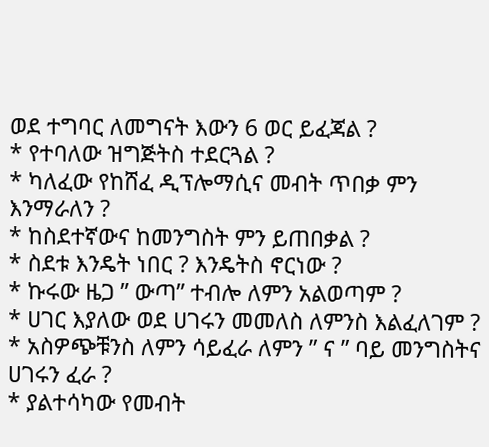ወደ ተግባር ለመግናት እውን 6 ወር ይፈጃል ?
* የተባለው ዝግጅትስ ተደርጓል ?
* ካለፈው የከሸፈ ዲፕሎማሲና መብት ጥበቃ ምን እንማራለን ?
* ከስደተኛውና ከመንግስት ምን ይጠበቃል ?
* ስደቱ እንዴት ነበር ? እንዴትስ ኖርነው ?
* ኩሩው ዜጋ ” ውጣ” ተብሎ ለምን አልወጣም ?
* ሀገር እያለው ወደ ሀገሩን መመለስ ለምንስ እልፈለገም ?
* አስዎጭቹንስ ለምን ሳይፈራ ለምን ” ና ” ባይ መንግስትና ሀገሩን ፈራ ?
* ያልተሳካው የመብት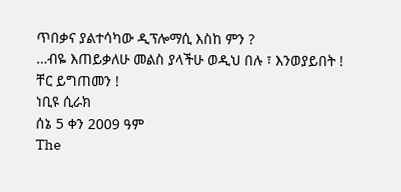ጥበቃና ያልተሳካው ዲፕሎማሲ እስከ ምን ?
…ብዬ እጠይቃለሁ መልስ ያላችሁ ወዲህ በሉ ፣ እንወያይበት !
ቸር ይግጠመን !
ነቢዩ ሲራክ
ሰኔ 5 ቀን 2009 ዓም
The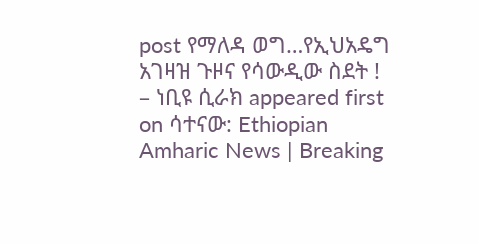post የማለዳ ወግ…የኢህአዴግ አገዛዝ ጉዞና የሳውዲው ስደት ! – ነቢዩ ሲራክ appeared first on ሳተናው: Ethiopian Amharic News | Breaking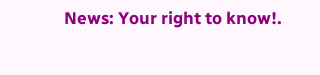News: Your right to know!.